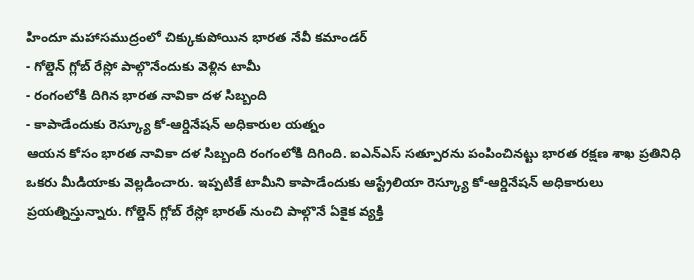హిందూ మహాసముద్రంలో చిక్కుకుపోయిన భారత నేవీ కమాండర్
- గోల్డెన్ గ్లోబ్ రేస్లో పాల్గొనేందుకు వెళ్లిన టామీ
- రంగంలోకి దిగిన భారత నావికా దళ సిబ్బంది
- కాపాడేందుకు రెస్క్యూ కో-ఆర్డినేషన్ అధికారుల యత్నం
ఆయన కోసం భారత నావికా దళ సిబ్బంది రంగంలోకి దిగింది. ఐఎన్ఎస్ సత్పూరను పంపించినట్టు భారత రక్షణ శాఖ ప్రతినిధి ఒకరు మీడియాకు వెల్లడించారు. ఇప్పటికే టామీని కాపాడేందుకు ఆస్ట్రేలియా రెస్క్యూ కో-ఆర్డినేషన్ అధికారులు ప్రయత్నిస్తున్నారు. గోల్డెన్ గ్లోబ్ రేస్లో భారత్ నుంచి పాల్గొనే ఏకైక వ్యక్తి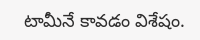టామీనే కావడం విశేషం.